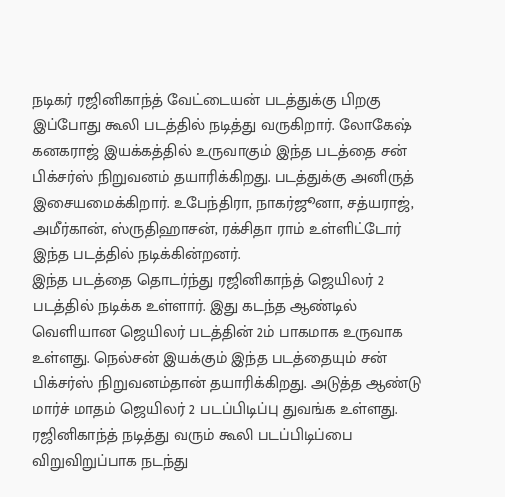நடிகர் ரஜினிகாந்த் வேட்டையன் படத்துக்கு பிறகு இப்போது கூலி படத்தில் நடித்து வருகிறார். லோகேஷ் கனகராஜ் இயக்கத்தில் உருவாகும் இந்த படத்தை சன் பிக்சர்ஸ் நிறுவனம் தயாரிக்கிறது. படத்துக்கு அனிருத் இசையமைக்கிறார். உபேந்திரா, நாகர்ஜூனா, சத்யராஜ், அமீர்கான், ஸ்ருதிஹாசன், ரக்சிதா ராம் உள்ளிட்டோர் இந்த படத்தில் நடிக்கின்றனர்.
இந்த படத்தை தொடர்ந்து ரஜினிகாந்த் ஜெயிலர் 2 படத்தில் நடிக்க உள்ளார். இது கடந்த ஆண்டில் வெளியான ஜெயிலர் படத்தின் 2ம் பாகமாக உருவாக உள்ளது. நெல்சன் இயக்கும் இந்த படத்தையும் சன் பிக்சர்ஸ் நிறுவனம்தான் தயாரிக்கிறது. அடுத்த ஆண்டு மார்ச் மாதம் ஜெயிலர் 2 படப்பிடிப்பு துவங்க உள்ளது.
ரஜினிகாந்த் நடித்து வரும் கூலி படப்பிடிப்பை விறுவிறுப்பாக நடந்து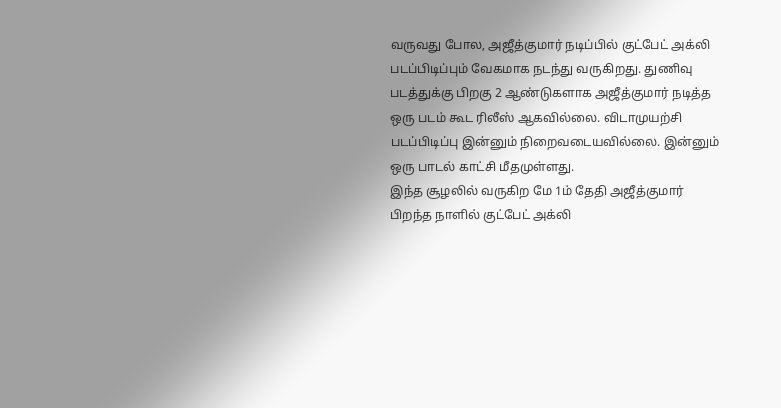வருவது போல, அஜீத்குமார் நடிப்பில் குட்பேட் அக்லி படப்பிடிப்பும் வேகமாக நடந்து வருகிறது. துணிவு படத்துக்கு பிறகு 2 ஆண்டுகளாக அஜீத்குமார் நடித்த ஒரு படம் கூட ரிலீஸ் ஆகவில்லை. விடாமுயற்சி படப்பிடிப்பு இன்னும் நிறைவடையவில்லை. இன்னும் ஒரு பாடல் காட்சி மீதமுள்ளது.
இந்த சூழலில் வருகிற மே 1ம் தேதி அஜீத்குமார் பிறந்த நாளில் குட்பேட் அக்லி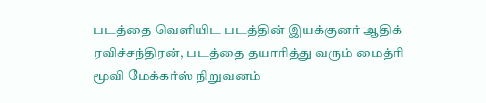படத்தை வெளியிட படத்தின் இயக்குனர் ஆதிக் ரவிச்சந்திரன், படத்தை தயாரித்து வரும் மைத்ரி மூவி மேக்கர்ஸ் நிறுவனம்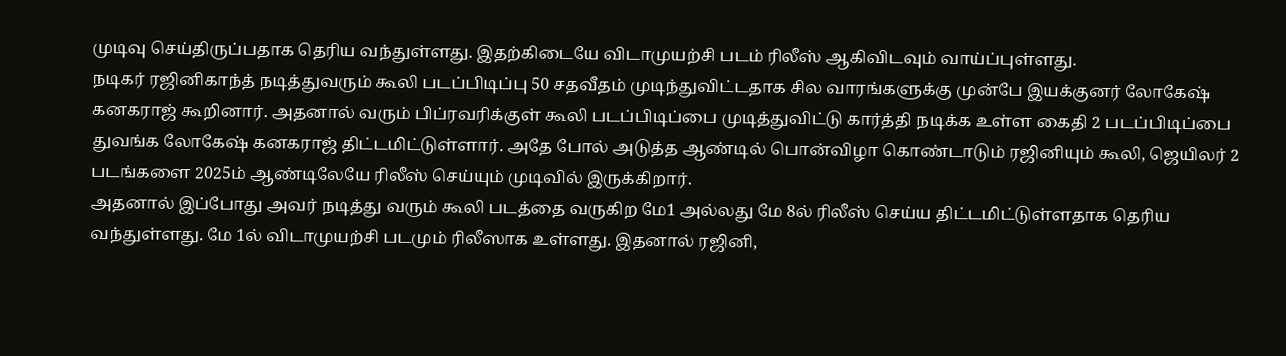முடிவு செய்திருப்பதாக தெரிய வந்துள்ளது. இதற்கிடையே விடாமுயற்சி படம் ரிலீஸ் ஆகிவிடவும் வாய்ப்புள்ளது.
நடிகர் ரஜினிகாந்த் நடித்துவரும் கூலி படப்பிடிப்பு 50 சதவீதம் முடிந்துவிட்டதாக சில வாரங்களுக்கு முன்பே இயக்குனர் லோகேஷ் கனகராஜ் கூறினார். அதனால் வரும் பிப்ரவரிக்குள் கூலி படப்பிடிப்பை முடித்துவிட்டு கார்த்தி நடிக்க உள்ள கைதி 2 படப்பிடிப்பை துவங்க லோகேஷ் கனகராஜ் திட்டமிட்டுள்ளார். அதே போல் அடுத்த ஆண்டில் பொன்விழா கொண்டாடும் ரஜினியும் கூலி, ஜெயிலர் 2 படங்களை 2025ம் ஆண்டிலேயே ரிலீஸ் செய்யும் முடிவில் இருக்கிறார்.
அதனால் இப்போது அவர் நடித்து வரும் கூலி படத்தை வருகிற மே1 அல்லது மே 8ல் ரிலீஸ் செய்ய திட்டமிட்டுள்ளதாக தெரிய வந்துள்ளது. மே 1ல் விடாமுயற்சி படமும் ரிலீஸாக உள்ளது. இதனால் ரஜினி,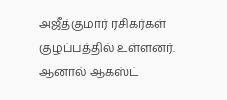அஜீத்குமார் ரசிகர்கள் குழப்பத்தில் உள்ளனர். ஆனால் ஆகஸ்ட்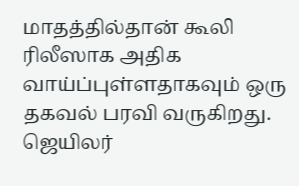மாதத்தில்தான் கூலி ரிலீஸாக அதிக வாய்ப்புள்ளதாகவும் ஒரு தகவல் பரவி வருகிறது. ஜெயிலர்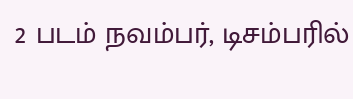2 படம் நவம்பர், டிசம்பரில்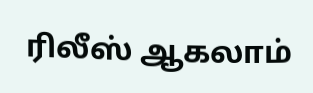ரிலீஸ் ஆகலாம்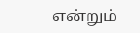என்றும்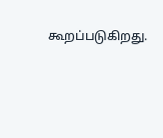கூறப்படுகிறது.